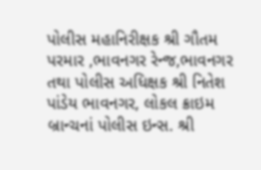પોલીસ મહાનિરીક્ષક શ્રી ગૌતમ પરમાર ,ભાવનગર રેન્જ,ભાવનગર તથા પોલીસ અધિક્ષક શ્રી નિતેશ પાંડેય ભાવનગર, લોકલ ક્રાઇમ બ્રાન્ચનાં પોલીસ ઇન્સ. શ્રી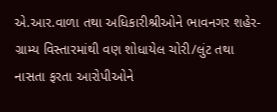એ.આર.વાળા તથા અધિકારીશ્રીઓને ભાવનગર શહેર-ગ્રામ્ય વિસ્તારમાંથી વણ શોધાયેલ ચોરી/લુંટ તથા નાસતા ફરતા આરોપીઓને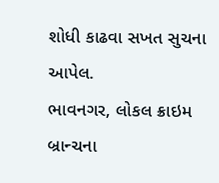શોધી કાઢવા સખત સુચના આપેલ.
ભાવનગર, લોકલ ક્રાઇમ બ્રાન્ચના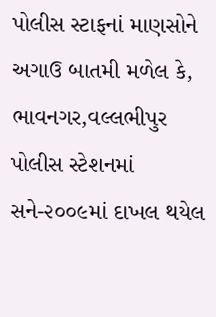પોલીસ સ્ટાફનાં માણસોને અગાઉ બાતમી મળેલ કે, ભાવનગર,વલ્લભીપુર પોલીસ સ્ટેશનમાં સને-૨૦૦૯માં દાખલ થયેલ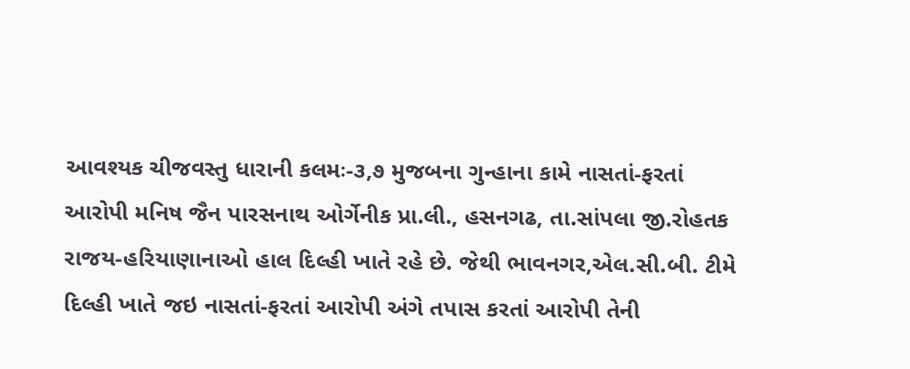આવશ્યક ચીજવસ્તુ ધારાની કલમઃ-૩,૭ મુજબના ગુન્હાના કામે નાસતાં-ફરતાં આરોપી મનિષ જૈન પારસનાથ ઓર્ગેનીક પ્રા.લી., હસનગઢ, તા.સાંપલા જી.રોહતક રાજય-હરિયાણાનાઓ હાલ દિલ્હી ખાતે રહે છે. જેથી ભાવનગર,એલ.સી.બી. ટીમે દિલ્હી ખાતે જઇ નાસતાં-ફરતાં આરોપી અંગે તપાસ કરતાં આરોપી તેની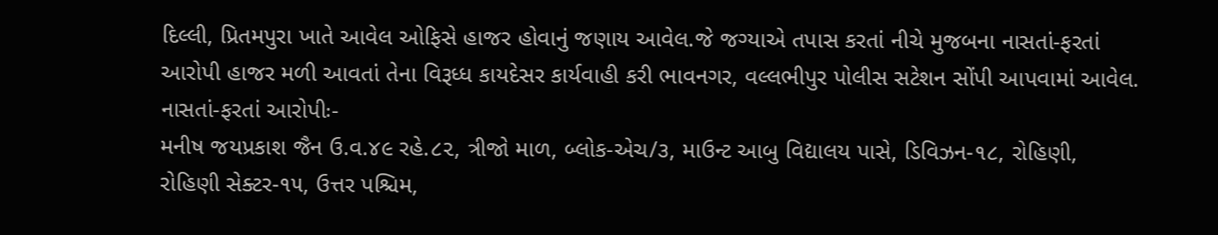દિલ્લી, પ્રિતમપુરા ખાતે આવેલ ઓફિસે હાજર હોવાનું જણાય આવેલ.જે જગ્યાએ તપાસ કરતાં નીચે મુજબના નાસતાં-ફરતાં આરોપી હાજર મળી આવતાં તેના વિરૂધ્ધ કાયદેસર કાર્યવાહી કરી ભાવનગર, વલ્લભીપુર પોલીસ સટેશન સોંપી આપવામાં આવેલ.
નાસતાં-ફરતાં આરોપીઃ-
મનીષ જયપ્રકાશ જૈન ઉ.વ.૪૯ રહે.૮૨, ત્રીજો માળ, બ્લોક-એચ/૩, માઉન્ટ આબુ વિદ્યાલય પાસે, ડિવિઝન-૧૮, રોહિણી, રોહિણી સેક્ટર-૧૫, ઉત્તર પશ્ચિમ,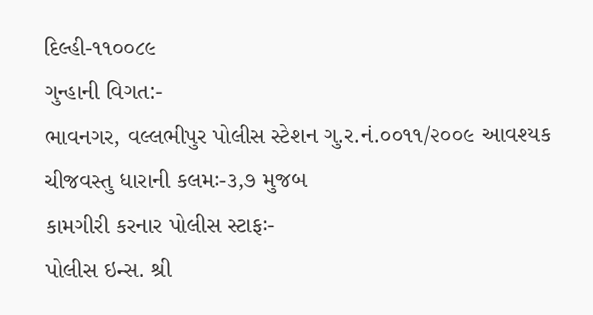દિલ્હી-૧૧૦૦૮૯
ગુન્હાની વિગત:-
ભાવનગર, વલ્લભીપુર પોલીસ સ્ટેશન ગુ.ર.નં.૦૦૧૧/૨૦૦૯ આવશ્યક ચીજવસ્તુ ધારાની કલમઃ-૩,૭ મુજબ
કામગીરી કરનાર પોલીસ સ્ટાફઃ-
પોલીસ ઇન્સ. શ્રી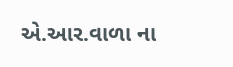એ.આર.વાળા ના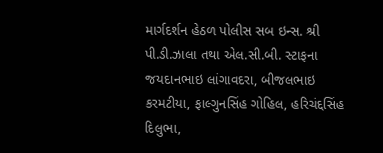માર્ગદર્શન હેઠળ પોલીસ સબ ઇન્સ. શ્રી પી.ડી.ઝાલા તથા એલ.સી.બી. સ્ટાફના જયદાનભાઇ લાંગાવદરા, બીજલભાઇ કરમટીયા, ફાલ્ગુનસિંહ ગોહિલ, હરિચંદ્દસિંહ દિલુભા,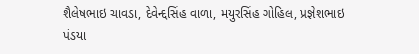શૈલેષભાઇ ચાવડા, દેવેન્દ્દસિંહ વાળા, મયુરસિંહ ગોહિલ, પ્રજ્ઞેશભાઇ પંડયા